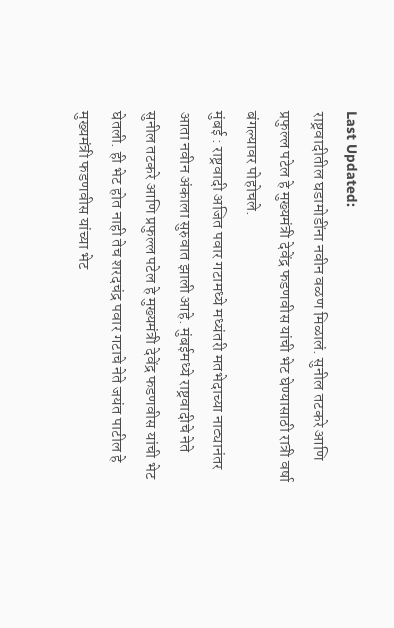Last Updated:
राष्ट्रवादीतील घडामोडींना नवीन वळण मिळालं. सुनील तटकरे आणि प्रफुल्ल पटेल हे मुख्यमंत्री देवेंद्र फडणवीस यांची भेट घेण्यासाठी रात्री वर्षा बंगल्यावर पोहोचले.
मुंबई : राष्ट्रवादी अजित पवार गटामध्ये मध्यंतरी मतभेदाच्या नाट्यानंतर आता नवीन अंकाला सुरुवात झाली आहे. मुंबईमध्ये राष्ट्रवादीचे नेते सुनील तटकरे आणि प्रफुल्ल पटेल हे मुख्यमंत्री देवेंद्र फडणवीस यांची भेट घेतली. ही भेट होत नाही तेच शरदचंद्र पवार गटाचे नेते जयंत पाटील हे मुख्यमंत्री फडणवीस यांच्या भेट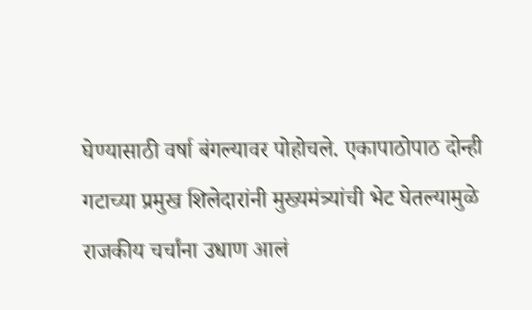घेण्यासाठी वर्षा बंगल्यावर पोहोचले. एकापाठोपाठ दोन्ही गटाच्या प्रमुख शिलेदारांनी मुख्यमंत्र्यांची भेट घेतल्यामुळे राजकीय चर्चांना उधाण आलं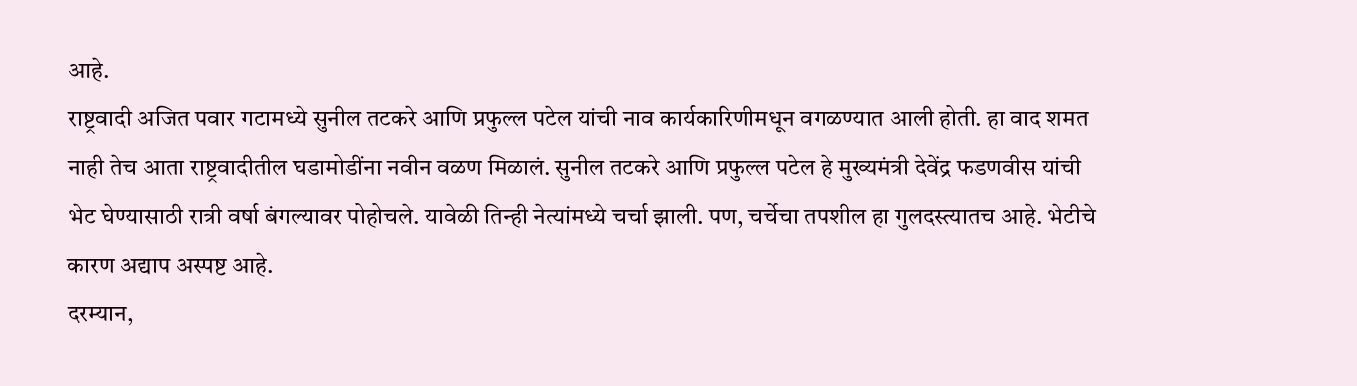आहे.
राष्ट्रवादी अजित पवार गटामध्ये सुनील तटकरे आणि प्रफुल्ल पटेल यांची नाव कार्यकारिणीमधून वगळण्यात आली होती. हा वाद शमत नाही तेच आता राष्ट्रवादीतील घडामोडींना नवीन वळण मिळालं. सुनील तटकरे आणि प्रफुल्ल पटेल हे मुख्यमंत्री देवेंद्र फडणवीस यांची भेट घेण्यासाठी रात्री वर्षा बंगल्यावर पोहोचले. यावेळी तिन्ही नेत्यांमध्ये चर्चा झाली. पण, चर्चेचा तपशील हा गुलदस्त्यातच आहे. भेटीचे कारण अद्याप अस्पष्ट आहे.
दरम्यान,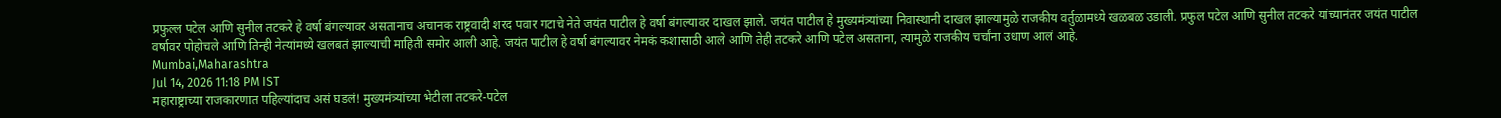प्रफुल्ल पटेल आणि सुनील तटकरे हे वर्षा बंगल्यावर असतानाच अचानक राष्ट्रवादी शरद पवार गटाचे नेते जयंत पाटील हे वर्षा बंगल्यावर दाखल झाले. जयंत पाटील हे मुख्यमंत्र्यांच्या निवास्थानी दाखल झाल्यामुळे राजकीय वर्तुळामध्ये खळबळ उडाली. प्रफुल पटेल आणि सुनील तटकरे यांच्यानंतर जयंत पाटील वर्षावर पोहोचले आणि तिन्ही नेत्यांमध्ये खलबतं झाल्याची माहिती समोर आली आहे. जयंत पाटील हे वर्षा बंगल्यावर नेमकं कशासाठी आले आणि तेही तटकरे आणि पटेल असताना, त्यामुळे राजकीय चर्चांना उधाण आलं आहे.
Mumbai,Maharashtra
Jul 14, 2026 11:18 PM IST
महाराष्ट्राच्या राजकारणात पहिल्यांदाच असं घडलं! मुख्यमंत्र्यांच्या भेटीला तटकरे-पटेल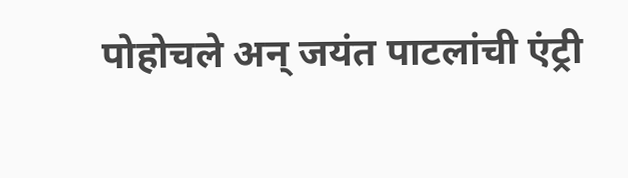पोहोचले अन् जयंत पाटलांची एंट्री